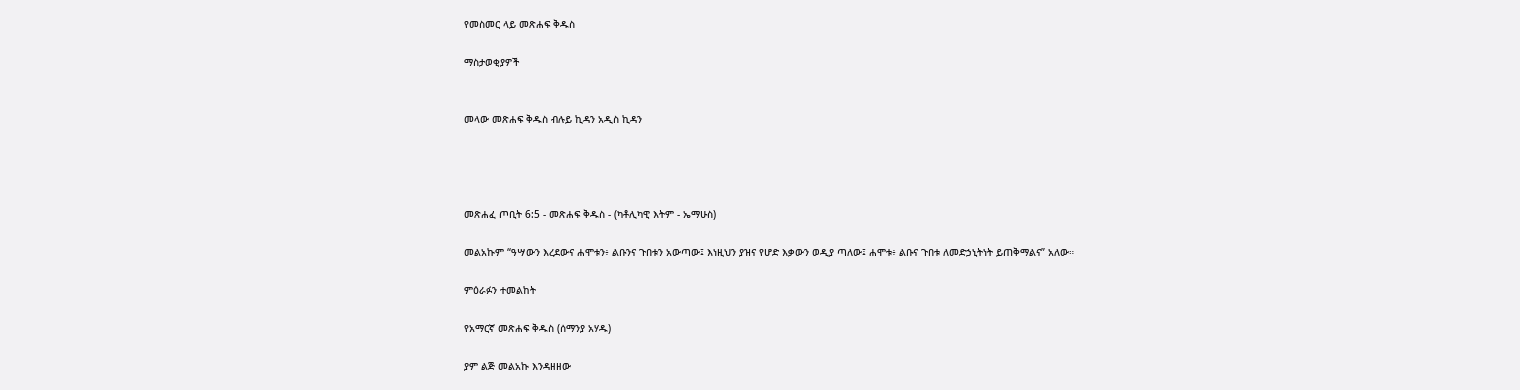የመስመር ላይ መጽሐፍ ቅዱስ

ማስታወቂያዎች


መላው መጽሐፍ ቅዱስ ብሉይ ኪዳን አዲስ ኪዳን




መጽሐፈ ጦቢት 6:5 - መጽሐፍ ቅዱስ - (ካቶሊካዊ እትም - ኤማሁስ)

መልአኩም “ዓሣውን እረደውና ሐሞቱን፥ ልቡንና ጉበቱን አውጣው፤ እነዚህን ያዝና የሆድ እቃውን ወዲያ ጣለው፤ ሐሞቱ፥ ልቡና ጉበቱ ለመድኃኒትነት ይጠቅማልና” አለው።

ምዕራፉን ተመልከት

የአማርኛ መጽሐፍ ቅዱስ (ሰማንያ አሃዱ)

ያም ልጅ መልአኩ እንዳዘዘው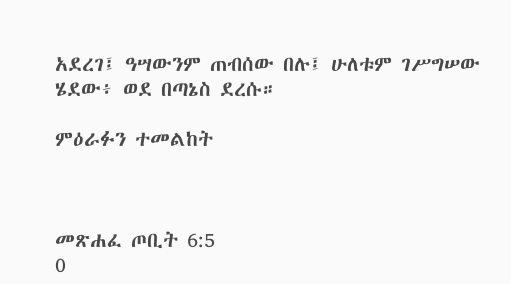አደረገ፤ ዓሣውንም ጠብሰው በሉ፤ ሁለቱም ገሥግሠው ሄደው፥ ወደ በጣኔስ ደረሱ።

ምዕራፉን ተመልከት



መጽሐፈ ጦቢት 6:5
0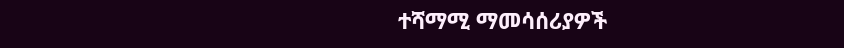ተሻማሚ ማመሳሰሪያዎች